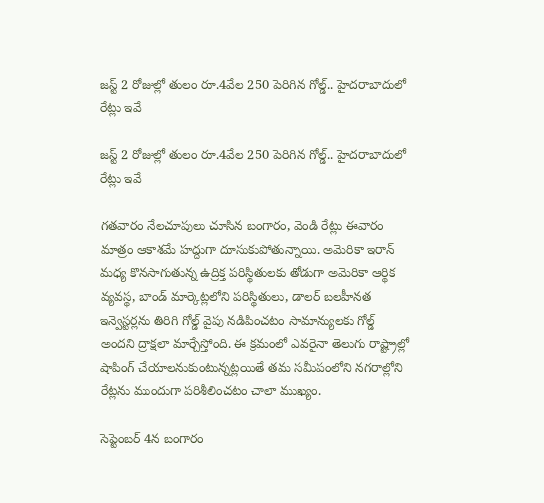జస్ట్ 2 రోజుల్లో తులం రూ.4వేల 250 పెరిగిన గోల్డ్.. హైదరాబాదులో రేట్లు ఇవే

జస్ట్ 2 రోజుల్లో తులం రూ.4వేల 250 పెరిగిన గోల్డ్.. హైదరాబాదులో రేట్లు ఇవే

గతవారం నేలచూపులు చూసిన బంగారం, వెండి రేట్లు ఈవారం మాత్రం ఆకాశమే హద్దుగా దూసుకుపోతున్నాయి. అమెరికా ఇరాన్ మధ్య కొనసాగుతున్న ఉద్రిక్త పరిస్థితులకు తోడుగా అమెరికా ఆర్థిక వ్యవస్థ, బాండ్ మార్కెట్లలోని పరిస్థితులు, డాలర్ బలహీనత ఇన్వెస్టర్లను తిరిగి గోల్డ్ వైపు నడిపించటం సామాన్యులకు గోల్డ్ అందని ద్రాక్షలా మార్చేస్తోంది. ఈ క్రమంలో ఎవరైనా తెలుగు రాష్ట్రాల్లో షాపింగ్ చేయాలనుకుంటున్నట్లయితే తమ సమీపంలోని నగరాల్లోని రేట్లను ముందుగా పరిశీలించటం చాలా ముఖ్యం.

సెప్టెంబర్ 4న బంగారం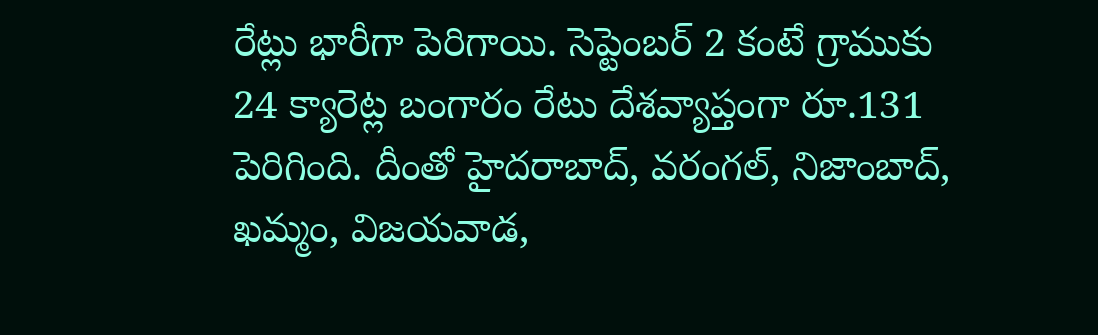రేట్లు భారీగా పెరిగాయి. సెప్టెంబర్ 2 కంటే గ్రాముకు 24 క్యారెట్ల బంగారం రేటు దేశవ్యాప్తంగా రూ.131 పెరిగింది. దీంతో హైదరాబాద్, వరంగల్, నిజాంబాద్, ఖమ్మం, విజయవాడ,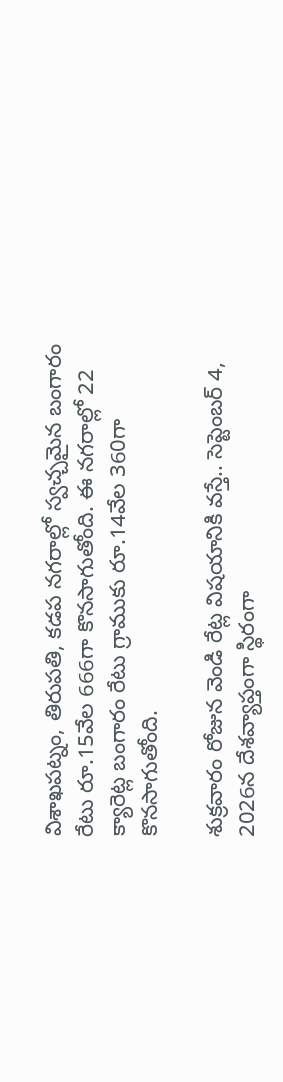విశాఖపట్నం, తిరుపతి, కడప నగరాల్లో స్వచ్చమైన బంగారం రేటు రూ.15వేల 666గా కొనసాగుతోంది. ఈ నగరాల్లో 22 క్యారెట్ల బంగారం రేటు గ్రాముకు రూ.14వేల 360గా కొనసాగుతోంది.

శుక్రవారం రోజున వెండి రేట్ల విషయానికి వస్తే.. సెప్టెంబర్ 4, 2026న దేశవ్యాప్తంగా స్థిరంగా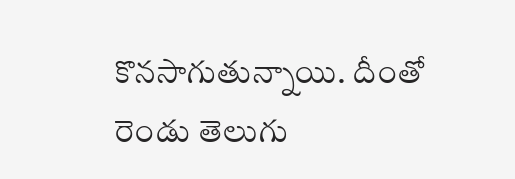కొనసాగుతున్నాయి. దీంతో రెండు తెలుగు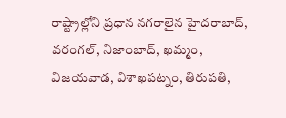రాష్ట్రాల్లోని ప్రధాన నగరాలైన హైదరాబాద్, వరంగల్, నిజాంబాద్, ఖమ్మం, విజయవాడ, విశాఖపట్నం, తిరుపతి,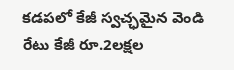కడపలో కేజీ స్వచ్ఛమైన వెండి రేటు కేజీ రూ.2లక్షల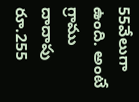55వేలుగా ఉంది. అంటే గ్రాము దాదాపు రూ.255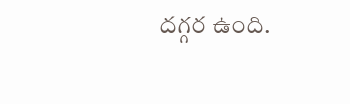దగ్గర ఉంది.